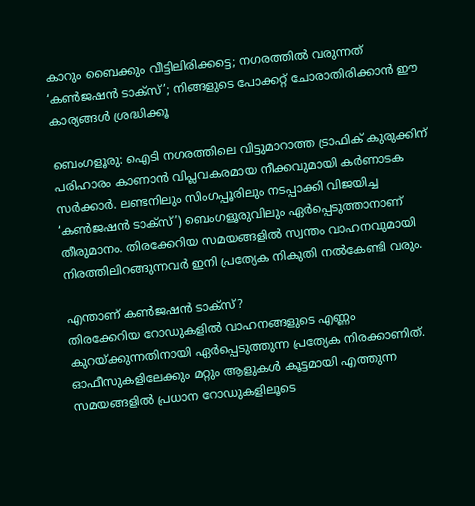കാറും ബൈക്കും വീട്ടിലിരിക്കട്ടെ; നഗരത്തിൽ വരുന്നത് ‘കൺജഷൻ ടാക്സ്’; നിങ്ങളുടെ പോക്കറ്റ് ചോരാതിരിക്കാൻ ഈ കാര്യങ്ങൾ ശ്രദ്ധിക്കൂ

ബെംഗളൂരു: ഐടി നഗരത്തിലെ വിട്ടുമാറാത്ത ട്രാഫിക് കുരുക്കിന് പരിഹാരം കാണാൻ വിപ്ലവകരമായ നീക്കവുമായി കർണാടക സർക്കാർ. ലണ്ടനിലും സിംഗപ്പൂരിലും നടപ്പാക്കി വിജയിച്ച ‘കൺജഷൻ ടാക്സ്’) ബെംഗളൂരുവിലും ഏർപ്പെടുത്താനാണ് തീരുമാനം. തിരക്കേറിയ സമയങ്ങളിൽ സ്വന്തം വാഹനവുമായി നിരത്തിലിറങ്ങുന്നവർ ഇനി പ്രത്യേക നികുതി നൽകേണ്ടി വരും.

എന്താണ് കൺജഷൻ ടാക്സ്?
തിരക്കേറിയ റോഡുകളിൽ വാഹനങ്ങളുടെ എണ്ണം കുറയ്ക്കുന്നതിനായി ഏർപ്പെടുത്തുന്ന പ്രത്യേക നിരക്കാണിത്. ഓഫീസുകളിലേക്കും മറ്റും ആളുകൾ കൂട്ടമായി എത്തുന്ന സമയങ്ങളിൽ പ്രധാന റോഡുകളിലൂടെ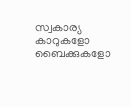സ്വകാര്യ കാറുകളോ ബൈക്കുകളോ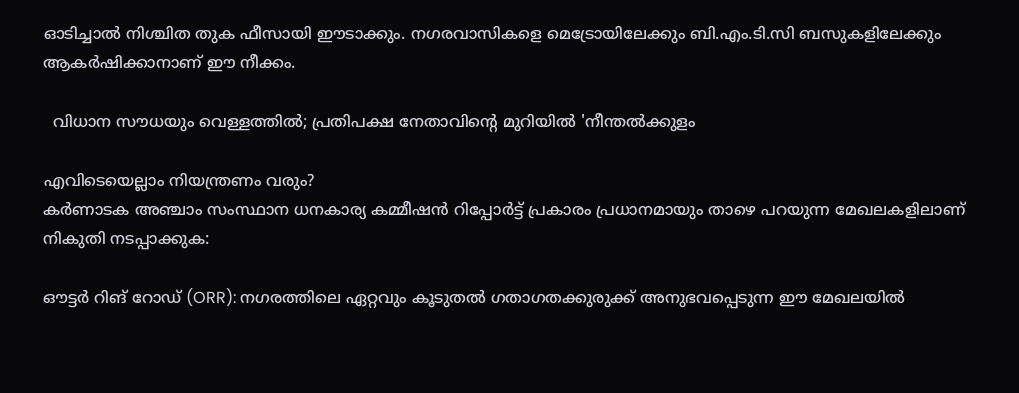ഓടിച്ചാൽ നിശ്ചിത തുക ഫീസായി ഈടാക്കും. നഗരവാസികളെ മെട്രോയിലേക്കും ബി.എം.ടി.സി ബസുകളിലേക്കും ആകർഷിക്കാനാണ് ഈ നീക്കം.

  വിധാന സൗധയും വെള്ളത്തിൽ; പ്രതിപക്ഷ നേതാവിന്റെ മുറിയിൽ 'നീന്തൽക്കുളം

എവിടെയെല്ലാം നിയന്ത്രണം വരും?
കർണാടക അഞ്ചാം സംസ്ഥാന ധനകാര്യ കമ്മീഷൻ റിപ്പോർട്ട് പ്രകാരം പ്രധാനമായും താഴെ പറയുന്ന മേഖലകളിലാണ് നികുതി നടപ്പാക്കുക:

ഔട്ടർ റിങ് റോഡ് (ORR): നഗരത്തിലെ ഏറ്റവും കൂടുതൽ ഗതാഗതക്കുരുക്ക് അനുഭവപ്പെടുന്ന ഈ മേഖലയിൽ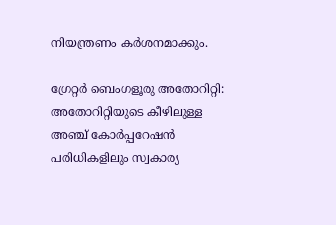നിയന്ത്രണം കർശനമാക്കും.

ഗ്രേറ്റർ ബെംഗളൂരു അതോറിറ്റി: അതോറിറ്റിയുടെ കീഴിലുള്ള അഞ്ച് കോർപ്പറേഷൻ പരിധികളിലും സ്വകാര്യ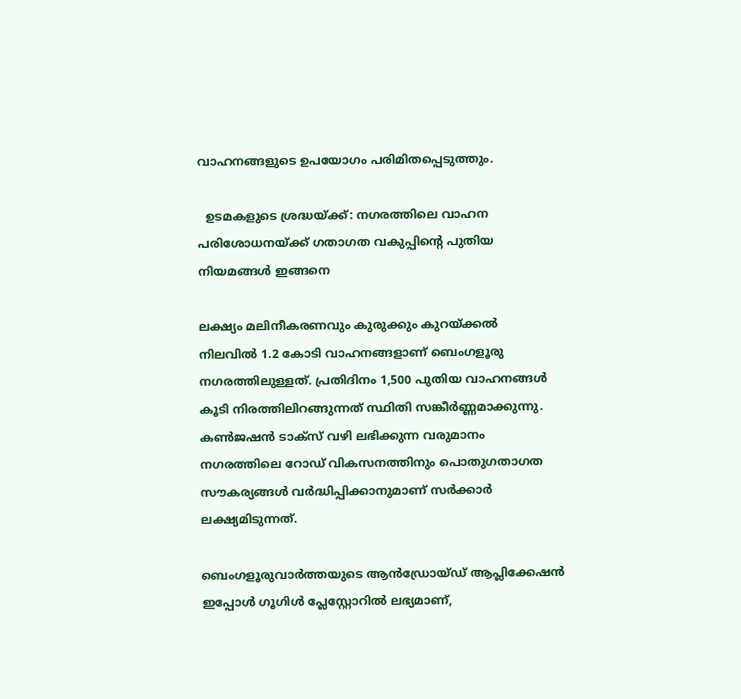വാഹനങ്ങളുടെ ഉപയോഗം പരിമിതപ്പെടുത്തും.

  ഉടമകളുടെ ശ്രദ്ധയ്ക്ക്: നഗരത്തിലെ വാഹന പരിശോധനയ്ക്ക് ഗതാഗത വകുപ്പിന്റെ പുതിയ നിയമങ്ങൾ ഇങ്ങനെ

ലക്ഷ്യം മലിനീകരണവും കുരുക്കും കുറയ്ക്കൽ
നിലവിൽ 1.2 കോടി വാഹനങ്ങളാണ് ബെംഗളൂരു നഗരത്തിലുള്ളത്. പ്രതിദിനം 1,500 പുതിയ വാഹനങ്ങൾ കൂടി നിരത്തിലിറങ്ങുന്നത് സ്ഥിതി സങ്കീർണ്ണമാക്കുന്നു. കൺജഷൻ ടാക്സ് വഴി ലഭിക്കുന്ന വരുമാനം നഗരത്തിലെ റോഡ് വികസനത്തിനും പൊതുഗതാഗത സൗകര്യങ്ങൾ വർദ്ധിപ്പിക്കാനുമാണ് സർക്കാർ ലക്ഷ്യമിടുന്നത്.

ബെംഗളൂരുവാർത്തയുടെ ആൻഡ്രോയ്ഡ് ആപ്ലിക്കേഷൻ ഇപ്പോൾ ഗൂഗിൾ പ്ലേസ്റ്റോറിൽ ലഭ്യമാണ്,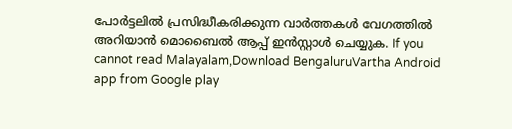പോർട്ടലിൽ പ്രസിദ്ധീകരിക്കുന്ന വാർത്തകൾ വേഗത്തിൽ അറിയാൻ മൊബൈൽ ആപ്പ് ഇൻസ്റ്റാൾ ചെയ്യുക. If you cannot read Malayalam,Download BengaluruVartha Android app from Google play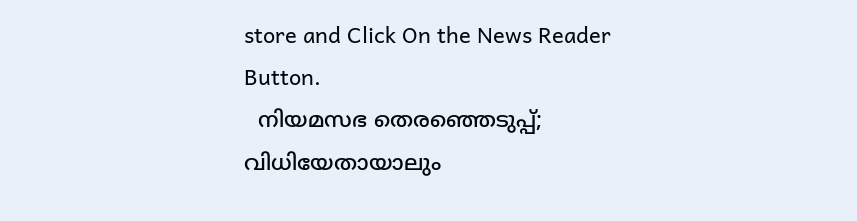store and Click On the News Reader Button.
  നിയമസഭ തെരഞ്ഞെടുപ്പ്; വിധിയേതായാലും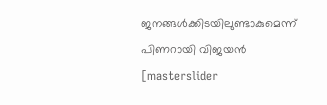ജനങ്ങള്‍ക്കിടയിലുണ്ടാകുമെന്ന് പിണറായി വിജയൻ
[masterslider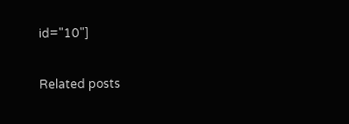id="10"]

Related posts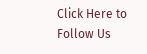Click Here to Follow Us